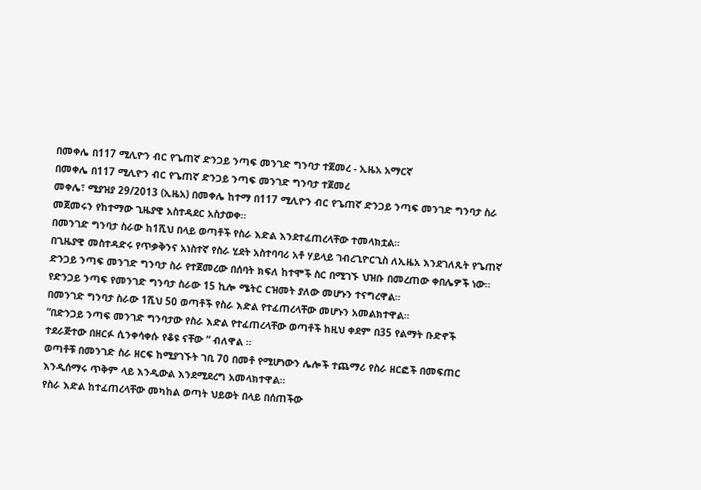በመቀሌ በ117 ሚሊዮን ብር የጌጠኛ ድንጋይ ንጣፍ መንገድ ግንባታ ተጀመረ - ኢዜአ አማርኛ
በመቀሌ በ117 ሚሊዮን ብር የጌጠኛ ድንጋይ ንጣፍ መንገድ ግንባታ ተጀመረ
መቀሌ፣ ሚያዝያ 29/2013 (ኢዜአ) በመቀሌ ከተማ በ117 ሚሊዮን ብር የጌጠኛ ድንጋይ ንጣፍ መንገድ ግንባታ ስራ መጀመሩን የከተማው ጊዜያዊ አስተዳደር አስታወቀ።
በመንገድ ግንባታ ስራው ከ1ሺህ በላይ ወጣቶች የስራ እድል እንደተፈጠረላቸው ተመላክቷል።
በጊዜያዊ መስተዳድሩ የጥቃቅንና አነስተኛ የስራ ሂደት አስተባባሪ አቶ ሃይላይ ገብረጊዮርጊስ ለኢዜአ እንደገለጹት የጌጠኛ ድንጋይ ንጣፍ መንገድ ግንባታ ስራ የተጀመረው በሰባት ክፍለ ከተሞች ስር በሚገኙ ህዝቡ በመረጠው ቀበሌዎች ነው።
የድንጋይ ንጣፍ የመንገድ ግንባታ ስራው 15 ኪሎ ሜትር ርዝመት ያለው መሆኑን ተናግረዋል።
በመንገድ ግንባታ ስራው 1ሺህ 50 ወጣቶች የስራ እድል የተፈጠረላቸው መሆኑን አመልክተዋል።
“በድንጋይ ንጣፍ መንገድ ግንባታው የስራ እድል የተፈጠረላቸው ወጣቶች ከዚህ ቀደም በ35 የልማት ቡድኖች ተደራጅተው በዘርፉ ሲንቀሳቀሱ የቆዩ ናቸው “ ብለዋል ።
ወጣቶቹ በመንገድ ስራ ዘርፍ ከሚያገኙት ገቢ 70 በመቶ የሚሆነውን ሌሎች ተጨማሪ የስራ ዘርፎች በመፍጠር እንዲሰማሩ ጥቅም ላይ እንዲውል እንደሚደረግ አመላክተዋል።
የስራ እድል ከተፈጠረላቸው መካከል ወጣት ህይወት በላይ በሰጠችው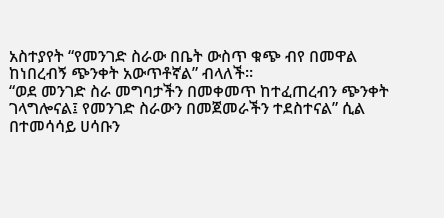አስተያየት “የመንገድ ስራው በቤት ውስጥ ቁጭ ብየ በመዋል ከነበረብኝ ጭንቀት አውጥቶኛል” ብላለች።
“ወደ መንገድ ስራ መግባታችን በመቀመጥ ከተፈጠረብን ጭንቀት ገላግሎናል፤ የመንገድ ስራውን በመጀመራችን ተደስተናል” ሲል በተመሳሳይ ሀሳቡን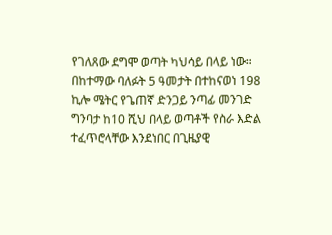የገለጸው ደግሞ ወጣት ካህሳይ በላይ ነው።
በከተማው ባለፉት 5 ዓመታት በተከናወነ 198 ኪሎ ሜትር የጌጠኛ ድንጋይ ንጣፊ መንገድ ግንባታ ከ10 ሺህ በላይ ወጣቶች የስራ እድል ተፈጥሮላቸው እንደነበር በጊዜያዊ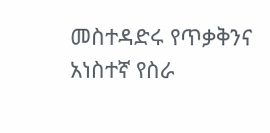መስተዳድሩ የጥቃቅንና አነስተኛ የስራ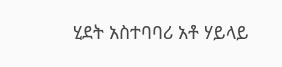ሂደት አስተባባሪ አቶ ሃይላይ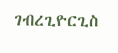ገብረጊዮርጊስ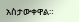አስታውቀዋል።